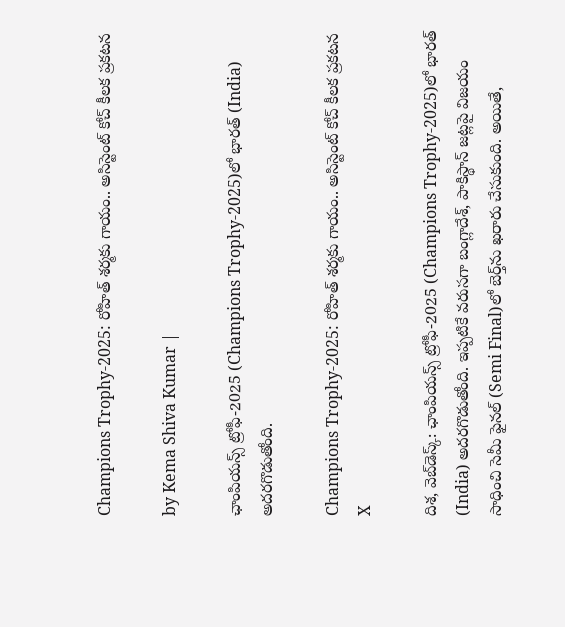Champions Trophy-2025: రోహిత్ శర్మకు గాయం.. అసిస్టెంట్ కోచ్ కీలక ప్రకటన

by Kema Shiva Kumar |

ఛాంపియన్స్ ట్రోఫీ-2025 (Champions Trophy-2025)లో భారత్ (India) అదరగొడుతోంది.

Champions Trophy-2025: రోహిత్ శర్మకు గాయం.. అసిస్టెంట్ కోచ్ కీలక ప్రకటన
X

దిశ, వెబ్‌డెస్క్: ఛాంపియన్స్ ట్రోఫీ-2025 (Champions Trophy-2025)లో భారత్ (India) అదరగొడుతోంది. ఇప్పటికే వరుసగా బంగ్లాదేశ్, పాకిస్థాన్ జట్లపై విజయం సాధించి సెమీ ఫైనల్‌ (Semi Final)లో బెర్త్‌ను ఖరారు చేసుకుంది. అయితే,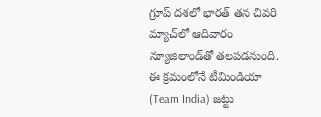గ్రూప్ దశలో భారత్ తన చివరి మ్యాచ్‌లో ఆదివారం న్యూజిలాండ్‌తో తలపడనుంది. ఈ క్రమంలోనే టీమిండియా (Team India) జట్టు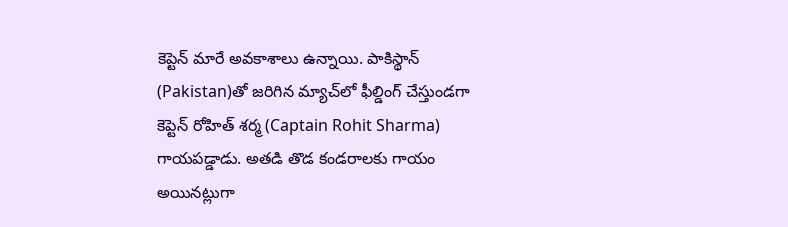కెప్టెన్ మారే అవకాశాలు ఉన్నాయి. పాకిస్థాన్‌ (Pakistan)తో జరిగిన మ్యాచ్‌లో ఫీల్డింగ్ చేస్తుండగా కెప్టెన్ రోహిత్ శర్మ (Captain Rohit Sharma) గాయపడ్డాడు. అతడి తొడ కండరాలకు గాయం అయినట్లుగా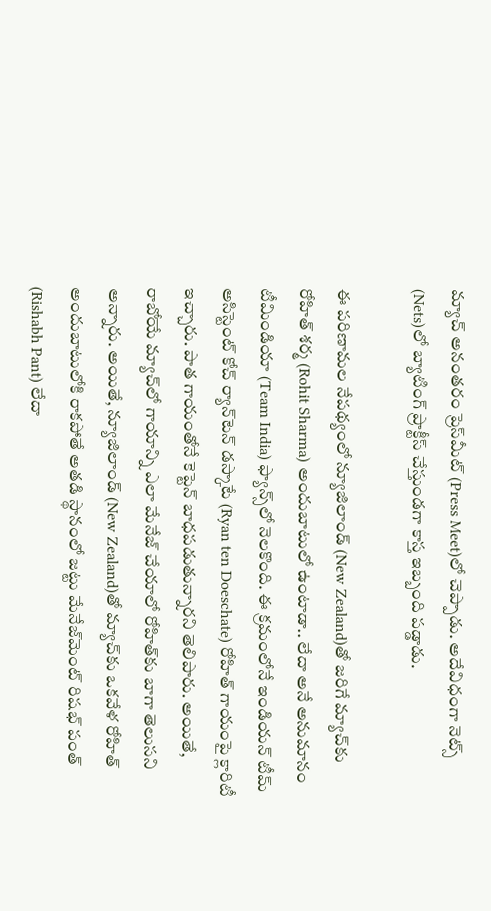మ్యాచ్ అనంతరం ప్రెస్‌మీట్‌ (Press Meet)లో చెప్పాడు. అదేవిధంగా నెట్స్‌ (Nets)లో బ్యాటింగ్ ప్రాక్టీస్ చేస్తుండగా కాస్త ఇబ్బంది పడ్డాడు.

ఈ పరిణామల నేపథ్యంలో న్యూజిలాండ్‌ (New Zealand)తో జరిగే మ్యాచ్‌కు రోహిత్ శర్మ (Rohit Sharma) అందుబాటులో ఉంటాడా.. లేదా అనే అనుమానం టీమిండియా (Team India) ఫ్యాన్స్‌లో నెలకొంది. ఈ క్రమంలోనే ఇండియన్ టీమ్ అసిస్టెంట్ కోచ్ ర్యాన్‌టెన్ డస్కాటే (Ryan ten Doeschate) రోహిత్ గాయంపై క్లారిటీ ఇచ్చారు. పాత గాయంతోనే కెప్టెన్ బాధపడుతున్నారని తెలిపారు. అయితే, రాబోయే మ్యాచ్‌లో గాయాన్ని ఎలా మేనేజ్‌ చేయాలో రోహిత్‌కు బాగా తెలుసని అన్నారు. అయితే, న్యూజిలాండ్‌ (New Zealand)తో మ్యాచ్‌కు ఒకవేళ రోహిత్ అందుబాటులోకి రాకపోతే అతడి స్థానంలో జట్టు మేనేజ్‌మెంట్ రిషభ్ పంత్ (Rishabh Pant) లేదా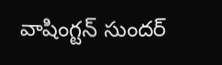వాషింగ్టన్ సుందర్‌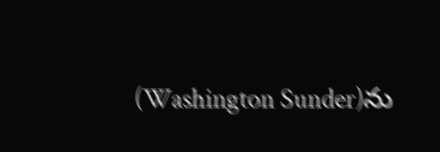(Washington Sunder)ను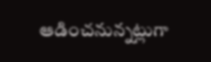ఆడించనున్నట్లుగా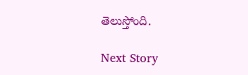తెలుస్తోంది.

Next Story